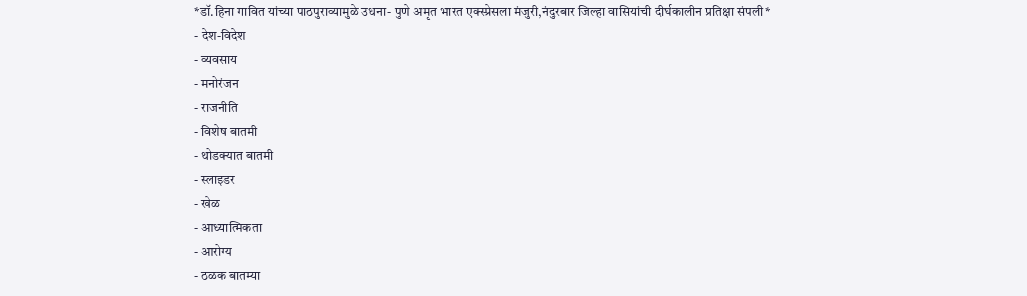*डॉ.हिना गावित यांच्या पाठपुराव्यामुळे उधना- पुणे अमृत भारत एक्स्प्रेसला मंजुरी,नंदुरबार जिल्हा वासियांची दीर्घकालीन प्रतिक्षा संपली*
- देश-विदेश
- व्यवसाय
- मनोरंजन
- राजनीति
- विशेष बातमी
- थोडक्यात बातमी
- स्लाइडर
- खेळ
- आध्यात्मिकता
- आरोग्य
- ठळक बातम्या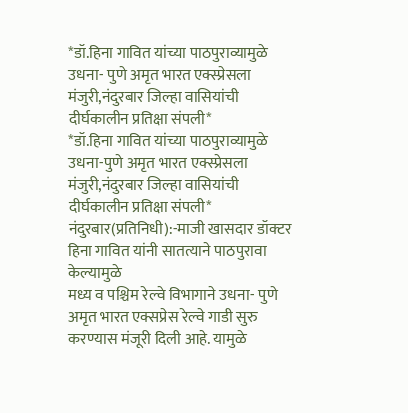*डॉ.हिना गावित यांच्या पाठपुराव्यामुळे उधना- पुणे अमृत भारत एक्स्प्रेसला मंजुरी,नंदुरबार जिल्हा वासियांची दीर्घकालीन प्रतिक्षा संपली*
*डॉ.हिना गावित यांच्या पाठपुराव्यामुळे उधना-पुणे अमृत भारत एक्स्प्रेसला मंजुरी,नंदुरबार जिल्हा वासियांची दीर्घकालीन प्रतिक्षा संपली*
नंदुरबार(प्रतिनिधी):-माजी खासदार डॉक्टर हिना गावित यांनी सातत्याने पाठपुरावा केल्यामुळे
मध्य व पश्चिम रेल्वे विभागाने उधना- पुणे अमृत भारत एक्सप्रेस रेल्वे गाडी सुरु करण्यास मंजूरी दिली आहे. यामुळे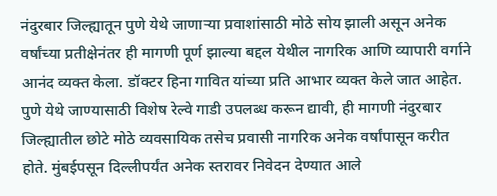नंदुरबार जिल्ह्यातून पुणे येथे जाणाऱ्या प्रवाशांसाठी मोठे सोय झाली असून अनेक वर्षांच्या प्रतीक्षेनंतर ही मागणी पूर्ण झाल्या बद्दल येथील नागरिक आणि व्यापारी वर्गाने आनंद व्यक्त केला. डॉक्टर हिना गावित यांच्या प्रति आभार व्यक्त केले जात आहेत. पुणे येथे जाण्यासाठी विशेष रेल्वे गाडी उपलब्ध करून द्यावी, ही मागणी नंदुरबार जिल्ह्यातील छोटे मोठे व्यवसायिक तसेच प्रवासी नागरिक अनेक वर्षांपासून करीत होते. मुंबईपसून दिल्लीपर्यंत अनेक स्तरावर निवेदन देण्यात आले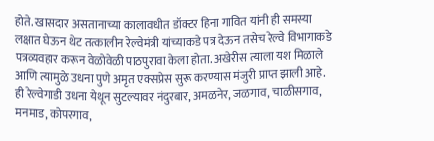होते. खासदार असतानाच्या कालावधीत डॉक्टर हिना गावित यांनी ही समस्या लक्षात घेऊन थेट तत्कालीन रेल्वेमंत्री यांच्याकडे पत्र देऊन तसेच रेल्वे विभागाकडे पत्रव्यवहार करून वेळोवेळी पाठपुरावा केला होता. अखेरीस त्याला यश मिळाले आणि त्यामुळे उधना पुणे अमृत एक्सप्रेस सुरू करण्यास मंजुरी प्राप्त झाली आहे. ही रेल्वेगाडी उधना येथून सुटल्यावर नंदुरबार, अमळनेर, जळगाव, चाळीसगाव, मनमाड, कोपरगाव,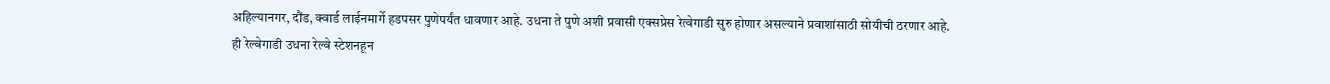अहिल्यानगर, दौंड, क्वार्ड लाईनमार्गे हडपसर पुणेपर्यंत धावणार आहे. उधना ते पुणे अशी प्रवासी एक्सप्रेस रेत्वेगाडी सुरु होणार असल्याने प्रवाशांसाठी सोयीची ठरणार आहे. ही रेल्वेगाडी उधना रेल्वे स्टेशनहून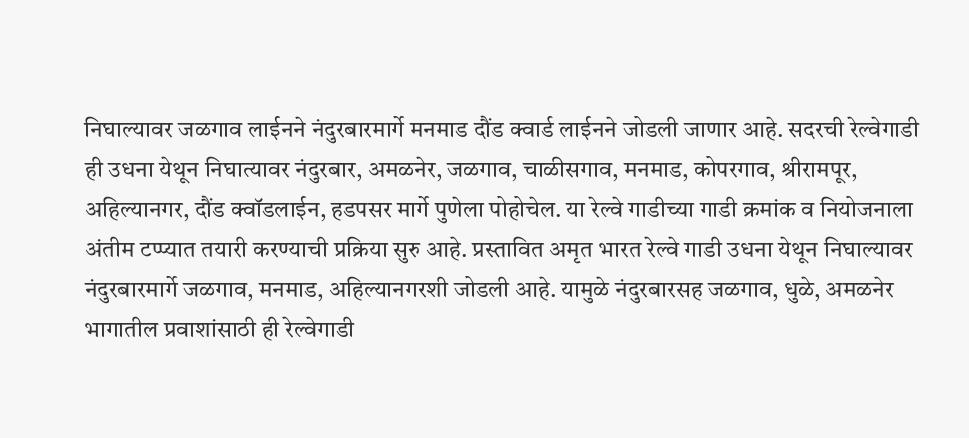निघाल्यावर जळगाव लाईनने नंदुरबारमार्गे मनमाड दौंड क्वार्ड लाईनने जोडली जाणार आहे. सदरची रेल्वेगाडी ही उधना येथून निघात्यावर नंदुरबार, अमळनेर, जळगाव, चाळीसगाव, मनमाड, कोपरगाव, श्रीरामपूर, अहिल्यानगर, दौंड क्वॉडलाईन, हडपसर मार्गे पुणेला पोहोचेल. या रेल्वे गाडीच्या गाडी क्रमांक व नियोजनाला अंतीम टप्प्यात तयारी करण्याची प्रक्रिया सुरु आहे. प्रस्तावित अमृत भारत रेल्वे गाडी उधना येथून निघाल्यावर नंदुरबारमार्गे जळगाव, मनमाड, अहिल्यानगरशी जोडली आहे. यामुळे नंदुरबारसह जळगाव, धुळे, अमळनेर भागातील प्रवाशांसाठी ही रेल्वेगाडी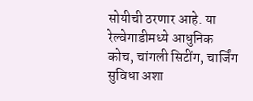सोयीची ठरणार आहे. या रेल्वेगाडीमध्ये आधुनिक कोच, चांगली सिटींग, चार्जिंग सुविधा अशा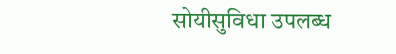सोयीसुविधा उपलब्ध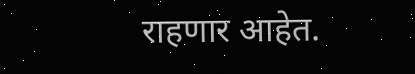राहणार आहेत.